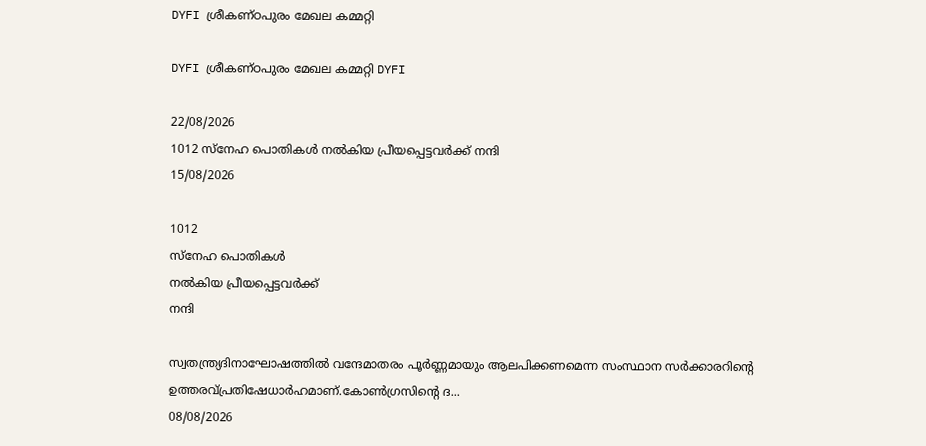DYFI ശ്രീകണ്ഠപുരം മേഖല കമ്മറ്റി

DYFI ശ്രീകണ്ഠപുരം മേഖല കമ്മറ്റി DYFI

22/08/2026
1012 സ്നേഹ പൊതികൾ നൽകിയ പ്രീയപ്പെട്ടവർക്ക് നന്ദി
15/08/2026

1012
സ്നേഹ പൊതികൾ
നൽകിയ പ്രീയപ്പെട്ടവർക്ക്
നന്ദി

സ്വതന്ത്ര്യദിനാഘോഷത്തിൽ വന്ദേമാതരം പൂർണ്ണമായും ആലപിക്കണമെന്ന സംസ്ഥാന സർക്കാരറിന്റെ ഉത്തരവ്പ്രതിഷേധാർഹമാണ്.കോൺഗ്രസിന്റെ ദ...
08/08/2026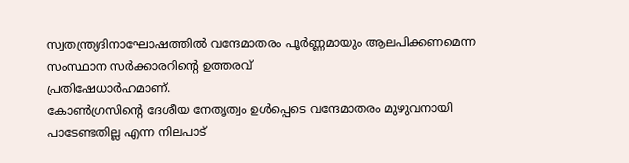സ്വതന്ത്ര്യദിനാഘോഷത്തിൽ വന്ദേമാതരം പൂർണ്ണമായും ആലപിക്കണമെന്ന സംസ്ഥാന സർക്കാരറിന്റെ ഉത്തരവ്
പ്രതിഷേധാർഹമാണ്.
കോൺഗ്രസിന്റെ ദേശീയ നേതൃത്വം ഉൾപ്പെടെ വന്ദേമാതരം മുഴുവനായി പാടേണ്ടതില്ല എന്ന നിലപാട്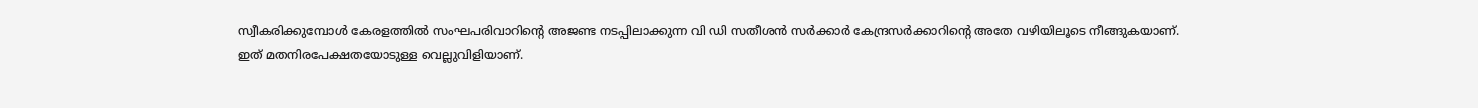സ്വീകരിക്കുമ്പോൾ കേരളത്തിൽ സംഘപരിവാറിന്റെ അജണ്ട നടപ്പിലാക്കുന്ന വി ഡി സതീശൻ സർക്കാർ കേന്ദ്രസർക്കാറിന്റെ അതേ വഴിയിലൂടെ നീങ്ങുകയാണ്.
ഇത് മതനിരപേക്ഷതയോടുള്ള വെല്ലുവിളിയാണ്.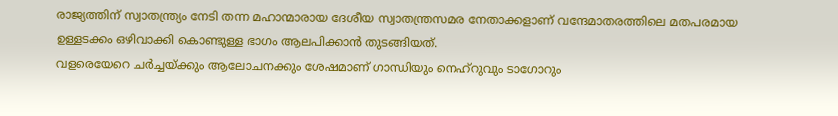രാജ്യത്തിന് സ്വാതന്ത്ര്യം നേടി തന്ന മഹാന്മാരായ ദേശീയ സ്വാതന്ത്രസമര നേതാക്കളാണ് വന്ദേമാതരത്തിലെ മതപരമായ ഉള്ളടക്കം ഒഴിവാക്കി കൊണ്ടുള്ള ഭാഗം ആലപിക്കാൻ തുടങ്ങിയത്.
വളരെയേറെ ചർച്ചയ്ക്കും ആലോചനക്കും ശേഷമാണ് ഗാന്ധിയും നെഹ്റുവും ടാഗോറും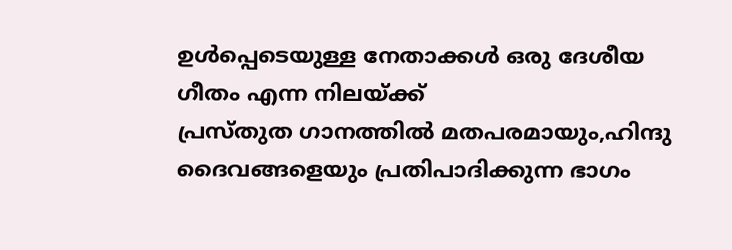ഉൾപ്പെടെയുള്ള നേതാക്കൾ ഒരു ദേശീയ ഗീതം എന്ന നിലയ്ക്ക്
പ്രസ്തുത ഗാനത്തിൽ മതപരമായും,ഹിന്ദു ദൈവങ്ങളെയും പ്രതിപാദിക്കുന്ന ഭാഗം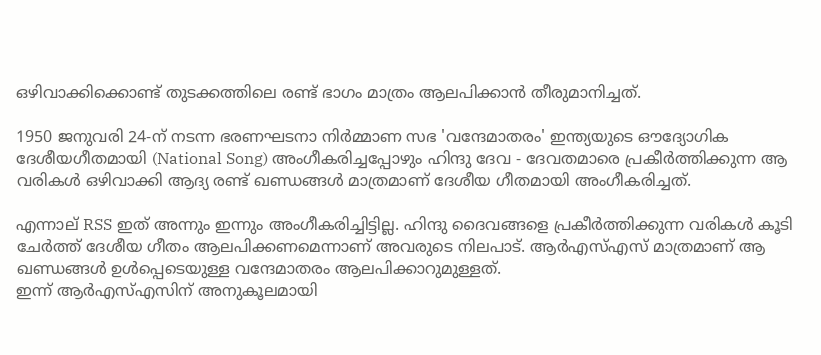ഒഴിവാക്കിക്കൊണ്ട് തുടക്കത്തിലെ രണ്ട് ഭാഗം മാത്രം ആലപിക്കാൻ തീരുമാനിച്ചത്.

1950 ജനുവരി 24-ന് നടന്ന ഭരണഘടനാ നിർമ്മാണ സഭ 'വന്ദേമാതരം' ഇന്ത്യയുടെ ഔദ്യോഗിക ദേശീയഗീതമായി (National Song) അംഗീകരിച്ചപ്പോഴും ഹിന്ദു ദേവ - ദേവതമാരെ പ്രകീർത്തിക്കുന്ന ആ വരികൾ ഒഴിവാക്കി ആദ്യ രണ്ട് ഖണ്ഡങ്ങൾ മാത്രമാണ് ദേശീയ ഗീതമായി അംഗീകരിച്ചത്.

എന്നാല് RSS ഇത് അന്നും ഇന്നും അംഗീകരിച്ചിട്ടില്ല. ഹിന്ദു ദൈവങ്ങളെ പ്രകീർത്തിക്കുന്ന വരികൾ കൂടി ചേർത്ത് ദേശീയ ഗീതം ആലപിക്കണമെന്നാണ് അവരുടെ നിലപാട്. ആർഎസ്‌എസ്‌ മാത്രമാണ് ആ ഖണ്ഡങ്ങൾ ഉൾപ്പെടെയുള്ള വന്ദേമാതരം ആലപിക്കാറുമുള്ളത്.
ഇന്ന് ആർഎസ്എസിന് അനുകൂലമായി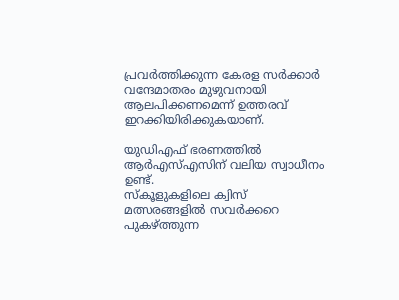പ്രവർത്തിക്കുന്ന കേരള സർക്കാർ വന്ദേമാതരം മുഴുവനായി ആലപിക്കണമെന്ന് ഉത്തരവ് ഇറക്കിയിരിക്കുകയാണ്.

യുഡിഎഫ് ഭരണത്തിൽ ആർഎസ്എസിന് വലിയ സ്വാധീനം ഉണ്ട്.
സ്കൂളുകളിലെ ക്വിസ് മത്സരങ്ങളിൽ സവർക്കറെ പുകഴ്ത്തുന്ന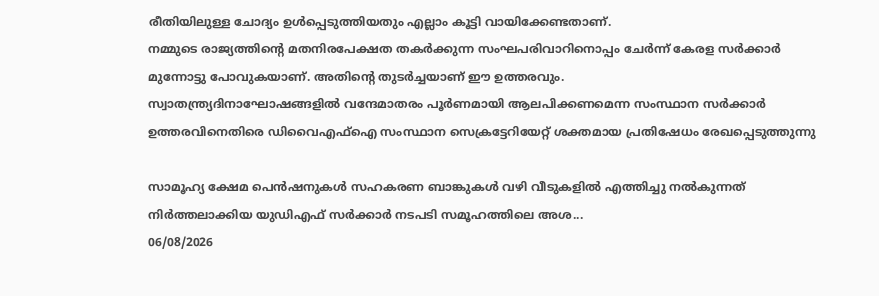രീതിയിലുള്ള ചോദ്യം ഉൾപ്പെടുത്തിയതും എല്ലാം കൂട്ടി വായിക്കേണ്ടതാണ്.
നമ്മുടെ രാജ്യത്തിൻ്റെ മതനിരപേക്ഷത തകർക്കുന്ന സംഘപരിവാറിനൊപ്പം ചേർന്ന് കേരള സർക്കാർ
മുന്നോട്ടു പോവുകയാണ്. അതിൻ്റെ തുടർച്ചയാണ് ഈ ഉത്തരവും.
സ്വാതന്ത്ര്യദിനാഘോഷങ്ങളിൽ വന്ദേമാതരം പൂർണമായി ആലപിക്കണമെന്ന സംസ്ഥാന സർക്കാർ ഉത്തരവിനെതിരെ ഡിവൈഎഫ്ഐ സംസ്ഥാന സെക്രട്ടേറിയേറ്റ് ശക്തമായ പ്രതിഷേധം രേഖപ്പെടുത്തുന്നു

സാമൂഹ്യ ക്ഷേമ പെൻഷനുകൾ സഹകരണ ബാങ്കുകൾ വഴി വീടുകളിൽ എത്തിച്ചു നൽകുന്നത് നിർത്തലാക്കിയ യുഡിഎഫ് സർക്കാർ നടപടി സമൂഹത്തിലെ അശ...
06/08/2026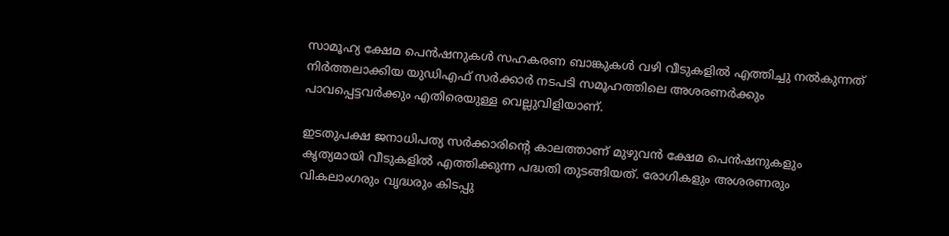സാമൂഹ്യ ക്ഷേമ പെൻഷനുകൾ സഹകരണ ബാങ്കുകൾ വഴി വീടുകളിൽ എത്തിച്ചു നൽകുന്നത് നിർത്തലാക്കിയ യുഡിഎഫ് സർക്കാർ നടപടി സമൂഹത്തിലെ അശരണർക്കും പാവപ്പെട്ടവർക്കും എതിരെയുള്ള വെല്ലുവിളിയാണ്.

ഇടതുപക്ഷ ജനാധിപത്യ സർക്കാരിൻ്റെ കാലത്താണ് മുഴുവൻ ക്ഷേമ പെൻഷനുകളും കൃത്യമായി വീടുകളിൽ എത്തിക്കുന്ന പദ്ധതി തുടങ്ങിയത്. രോഗികളും അശരണരും വികലാംഗരും വൃദ്ധരും കിടപ്പു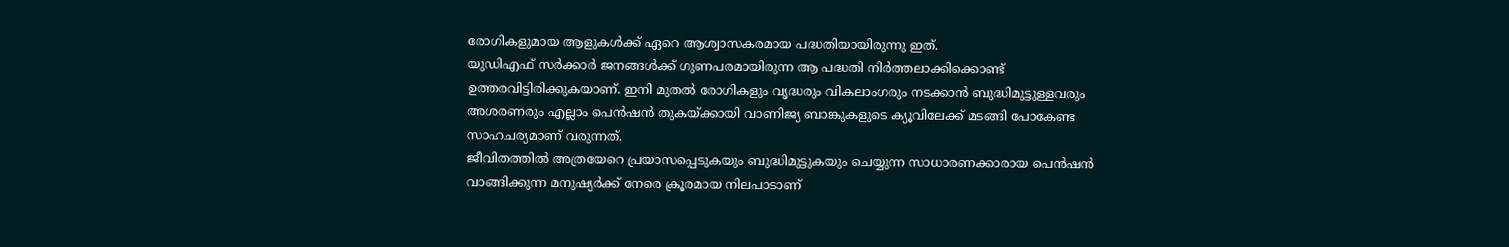രോഗികളുമായ ആളുകൾക്ക് ഏറെ ആശ്വാസകരമായ പദ്ധതിയായിരുന്നു ഇത്.
യുഡിഎഫ് സർക്കാർ ജനങ്ങൾക്ക് ഗുണപരമായിരുന്ന ആ പദ്ധതി നിർത്തലാക്കിക്കൊണ്ട് ഉത്തരവിട്ടിരിക്കുകയാണ്. ഇനി മുതൽ രോഗികളും വൃദ്ധരും വികലാംഗരും നടക്കാൻ ബുദ്ധിമുട്ടുള്ളവരും അശരണരും എല്ലാം പെൻഷൻ തുകയ്ക്കായി വാണിജ്യ ബാങ്കുകളുടെ ക്യൂവിലേക്ക് മടങ്ങി പോകേണ്ട സാഹചര്യമാണ് വരുന്നത്.
ജീവിതത്തിൽ അത്രയേറെ പ്രയാസപ്പെടുകയും ബുദ്ധിമുട്ടുകയും ചെയ്യുന്ന സാധാരണക്കാരായ പെൻഷൻ വാങ്ങിക്കുന്ന മനുഷ്യർക്ക് നേരെ ക്രൂരമായ നിലപാടാണ്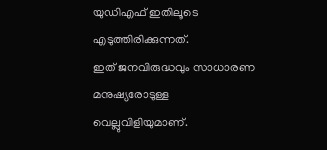യുഡിഎഫ് ഇതിലൂടെ എടുത്തിരിക്കുന്നത്.
ഇത് ജനവിരുദ്ധവും സാധാരണ മനുഷ്യരോടുള്ള വെല്ലുവിളിയുമാണ്.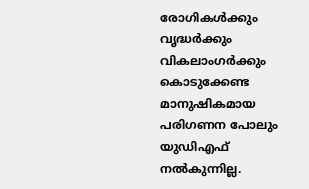രോഗികൾക്കും വൃദ്ധർക്കും വികലാംഗർക്കും കൊടുക്കേണ്ട മാനുഷികമായ പരിഗണന പോലും യുഡിഎഫ് നൽകുന്നില്ല.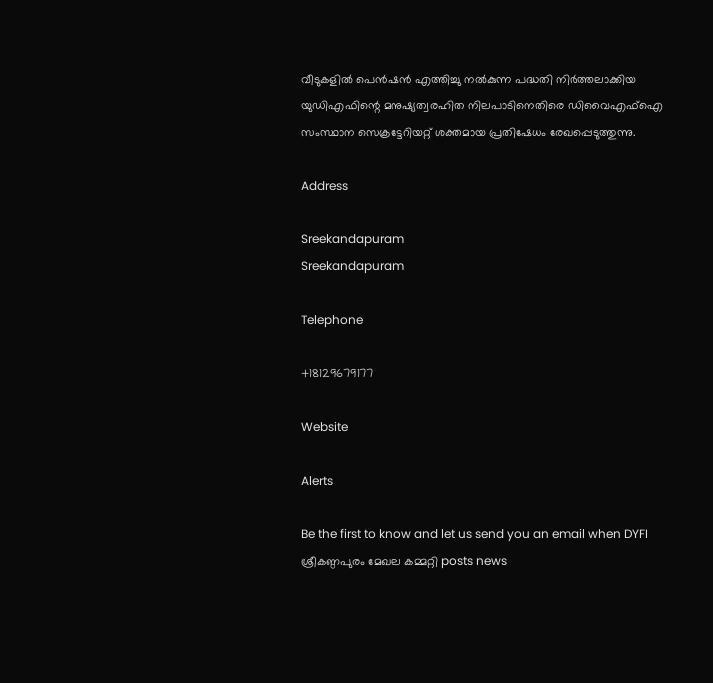വീടുകളിൽ പെൻഷൻ എത്തിച്ചു നൽകുന്ന പദ്ധതി നിർത്തലാക്കിയ യുഡിഎഫിന്റെ മനുഷ്യത്വരഹിത നിലപാടിനെതിരെ ഡിവൈഎഫ്ഐ സംസ്ഥാന സെക്രട്ടേറിയറ്റ് ശക്തമായ പ്രതിഷേധം രേഖപ്പെടുത്തുന്നു.

Address

Sreekandapuram
Sreekandapuram

Telephone

+18129679177

Website

Alerts

Be the first to know and let us send you an email when DYFI ശ്രീകണ്ഠപുരം മേഖല കമ്മറ്റി posts news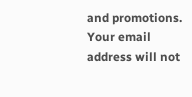and promotions. Your email address will not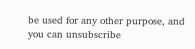be used for any other purpose, and you can unsubscribe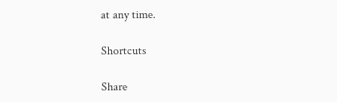at any time.

Shortcuts

Share